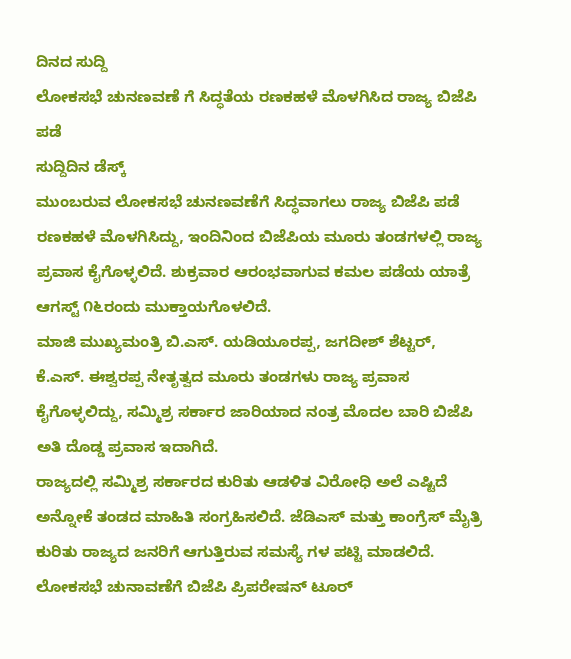ದಿನದ ಸುದ್ದಿ
ಲೋಕಸಭೆ ಚುನಣವಣೆ ಗೆ ಸಿದ್ಧತೆಯ ರಣಕಹಳೆ ಮೊಳಗಿಸಿದ ರಾಜ್ಯ ಬಿಜೆಪಿ ಪಡೆ
ಸುದ್ದಿದಿನ ಡೆಸ್ಕ್
ಮುಂಬರುವ ಲೋಕಸಭೆ ಚುನಣವಣೆಗೆ ಸಿದ್ಧವಾಗಲು ರಾಜ್ಯ ಬಿಜೆಪಿ ಪಡೆ ರಣಕಹಳೆ ಮೊಳಗಿಸಿದ್ದು, ಇಂದಿನಿಂದ ಬಿಜೆಪಿಯ ಮೂರು ತಂಡಗಳಲ್ಲಿ ರಾಜ್ಯ ಪ್ರವಾಸ ಕೈಗೊಳ್ಳಲಿದೆ. ಶುಕ್ರವಾರ ಆರಂಭವಾಗುವ ಕಮಲ ಪಡೆಯ ಯಾತ್ರೆ ಆಗಸ್ಟ್ ೧೬ರಂದು ಮುಕ್ತಾಯಗೊಳಲಿದೆ.
ಮಾಜಿ ಮುಖ್ಯಮಂತ್ರಿ ಬಿ.ಎಸ್. ಯಡಿಯೂರಪ್ಪ, ಜಗದೀಶ್ ಶೆಟ್ಟರ್, ಕೆ.ಎಸ್. ಈಶ್ವರಪ್ಪ ನೇತೃತ್ವದ ಮೂರು ತಂಡಗಳು ರಾಜ್ಯ ಪ್ರವಾಸ ಕೈಗೊಳ್ಳಲಿದ್ದು, ಸಮ್ಮಿಶ್ರ ಸರ್ಕಾರ ಜಾರಿಯಾದ ನಂತ್ರ ಮೊದಲ ಬಾರಿ ಬಿಜೆಪಿ ಅತಿ ದೊಡ್ಡ ಪ್ರವಾಸ ಇದಾಗಿದೆ.
ರಾಜ್ಯದಲ್ಲಿ ಸಮ್ಮಿಶ್ರ ಸರ್ಕಾರದ ಕುರಿತು ಆಡಳಿತ ವಿರೋಧಿ ಅಲೆ ಎಷ್ಟಿದೆ ಅನ್ನೋಕೆ ತಂಡದ ಮಾಹಿತಿ ಸಂಗ್ರಹಿಸಲಿದೆ. ಜೆಡಿಎಸ್ ಮತ್ತು ಕಾಂಗ್ರೆಸ್ ಮೈತ್ರಿ ಕುರಿತು ರಾಜ್ಯದ ಜನರಿಗೆ ಆಗುತ್ತಿರುವ ಸಮಸ್ಯೆ ಗಳ ಪಟ್ಟಿ ಮಾಡಲಿದೆ. ಲೋಕಸಭೆ ಚುನಾವಣೆಗೆ ಬಿಜೆಪಿ ಪ್ರಿಪರೇಷನ್ ಟೂರ್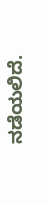ನಡೆಯಲಿದೆ.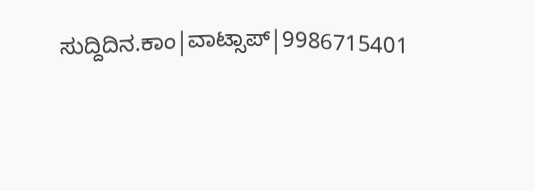ಸುದ್ದಿದಿನ.ಕಾಂ|ವಾಟ್ಸಾಪ್|9986715401